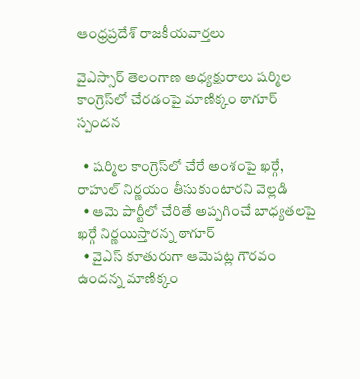ఆంధ్రప్రదేశ్ రాజకీయవార్తలు

వైఎస్సార్ తెలంగాణ అధ్యక్షురాలు షర్మిల కాంగ్రెస్‌లో చేరడంపై మాణిక్కం ఠాగూర్ స్పందన

  • షర్మిల కాంగ్రెస్‌లో చేరే అంశంపై ఖర్గే, రాహుల్ నిర్ణయం తీసుకుంటారని వెల్లడి
  • ఆమె పార్టీలో చేరితే అప్పగించే బాధ్యతలపై ఖర్గే నిర్ణయిస్తారన్న ఠాగూర్
  • వైఎస్ కూతురుగా ఆమెపట్ల గౌరవం ఉందన్న మాణిక్కం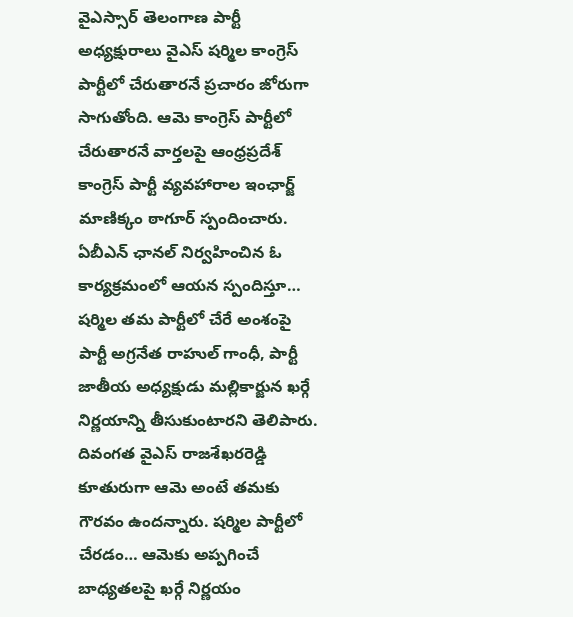వైఎస్సార్ తెలంగాణ పార్టీ అధ్యక్షురాలు వైఎస్ షర్మిల కాంగ్రెస్ పార్టీలో చేరుతారనే ప్రచారం జోరుగా సాగుతోంది. ఆమె కాంగ్రెస్ పార్టీలో చేరుతారనే వార్తలపై ఆంధ్రప్రదేశ్ కాంగ్రెస్ పార్టీ వ్యవహారాల ఇంఛార్జ్ మాణిక్కం ఠాగూర్ స్పందించారు. ఏబీఎన్ ఛానల్ నిర్వహించిన ఓ కార్యక్రమంలో ఆయన స్పందిస్తూ… షర్మిల తమ పార్టీలో చేరే అంశంపై పార్టీ అగ్రనేత రాహుల్ గాంధీ, పార్టీ జాతీయ అధ్యక్షుడు మల్లికార్జున ఖర్గే నిర్ణయాన్ని తీసుకుంటారని తెలిపారు. దివంగత వైఎస్ రాజశేఖరరెడ్డి కూతురుగా ఆమె అంటే తమకు గౌరవం ఉందన్నారు. షర్మిల పార్టీలో చేరడం… ఆమెకు అప్పగించే బాధ్యతలపై ఖర్గే నిర్ణయం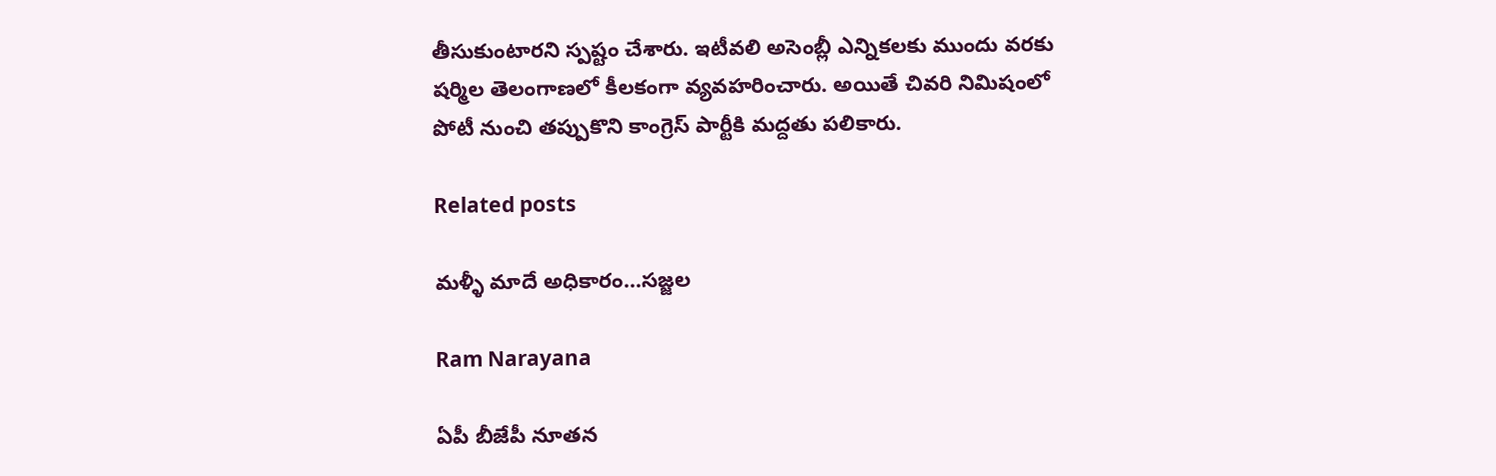తీసుకుంటారని స్పష్టం చేశారు. ఇటీవలి అసెంబ్లీ ఎన్నికలకు ముందు వరకు షర్మిల తెలంగాణలో కీలకంగా వ్యవహరించారు. అయితే చివరి నిమిషంలో పోటీ నుంచి తప్పుకొని కాంగ్రెస్ పార్టీకి మద్దతు పలికారు.

Related posts

మళ్ళీ మాదే అధికారం…సజ్జల

Ram Narayana

ఏపీ బీజేపీ నూతన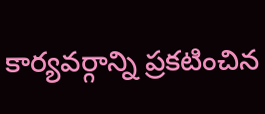కార్యవర్గాన్ని ప్రకటించిన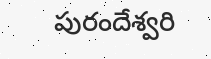పురందేశ్వరి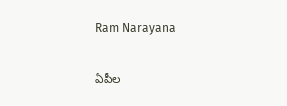Ram Narayana

ఏపీల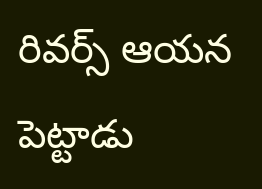రివర్స్ ఆయన పెట్టాడు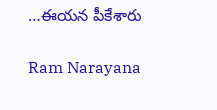…ఈయన పీకేశారు

Ram Narayana